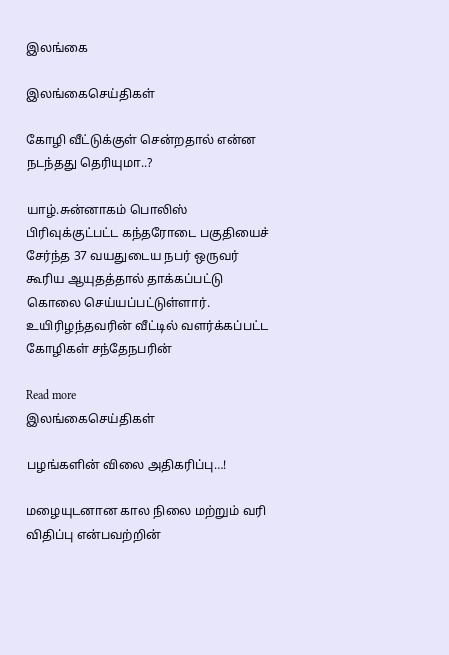இலங்கை

இலங்கைசெய்திகள்

கோழி வீட்டுக்குள் சென்றதால் என்ன நடந்தது தெரியுமா..?

யாழ்.சுன்னாகம் பொலிஸ் பிரிவுக்குட்பட்ட கந்தரோடை பகுதியைச் சேர்ந்த 37 வயதுடைய நபர் ஒருவர் கூரிய ஆயுதத்தால் தாக்கப்பட்டு கொலை செய்யப்பட்டுள்ளார். உயிரிழந்தவரின் வீட்டில் வளர்க்கப்பட்ட கோழிகள் சந்தேநபரின்

Read more
இலங்கைசெய்திகள்

பழங்களின் விலை அதிகரிப்பு…!

மழையுடனான கால நிலை மற்றும் வரி விதிப்பு என்பவற்றின்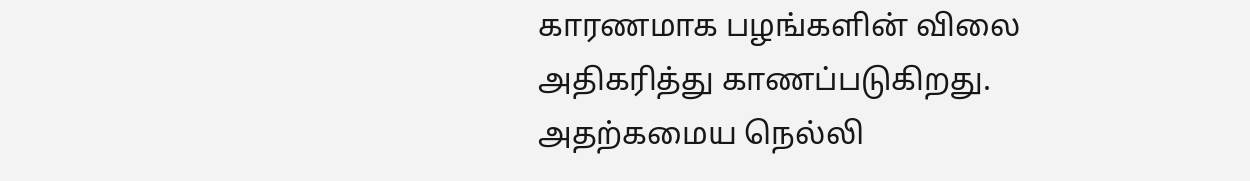காரணமாக பழங்களின் விலை அதிகரித்து காணப்படுகிறது. அதற்கமைய நெல்லி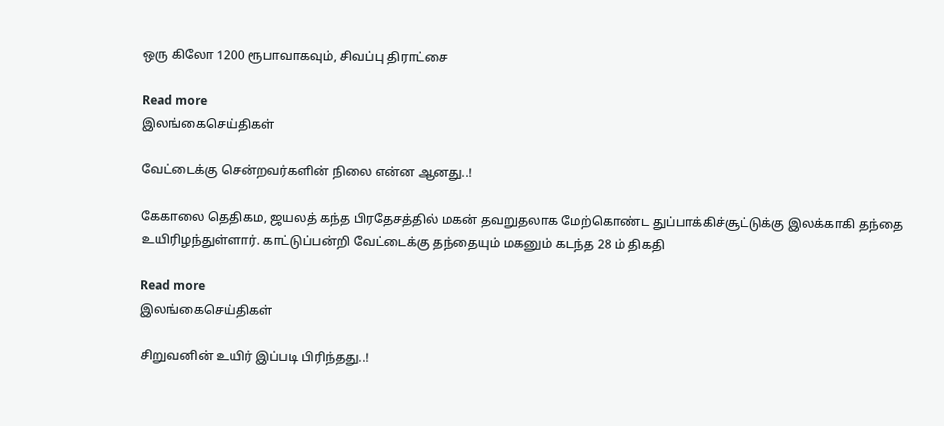ஒரு கிலோ 1200 ரூபாவாகவும், சிவப்பு திராட்சை

Read more
இலங்கைசெய்திகள்

வேட்டைக்கு சென்றவர்களின் நிலை என்ன ஆனது..!

கேகாலை தெதிகம, ஜயலத் கந்த பிரதேசத்தில் மகன் தவறுதலாக மேற்கொண்ட துப்பாக்கிச்சூட்டுக்கு இலக்காகி தந்தை உயிரிழந்துள்ளார். காட்டுப்பன்றி வேட்டைக்கு தந்தையும் மகனும் கடந்த 28 ம் திகதி

Read more
இலங்கைசெய்திகள்

சிறுவனின் உயிர் இப்படி பிரிந்தது..!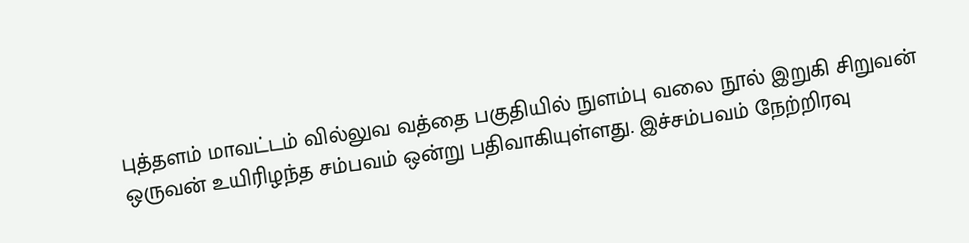புத்தளம் மாவட்டம் வில்லுவ வத்தை பகுதியில் நுளம்பு வலை நூல் இறுகி சிறுவன் ஒருவன் உயிரிழந்த சம்பவம் ஒன்று பதிவாகியுள்ளது. இச்சம்பவம் நேற்றிரவு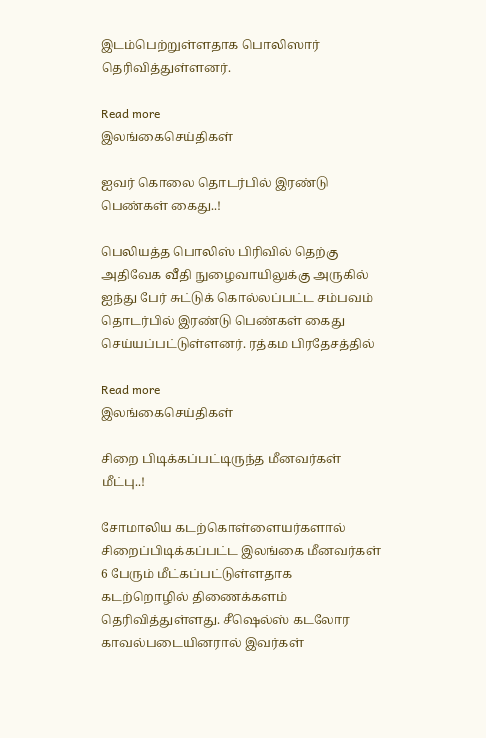இடம்பெற்றுள்ளதாக பொலிஸார் தெரிவித்துள்ளனர்.

Read more
இலங்கைசெய்திகள்

ஐவர் கொலை தொடர்பில் இரண்டு பெண்கள் கைது..!

பெலியத்த பொலிஸ் பிரிவில் தெற்கு அதிவேக வீதி நுழைவாயிலுக்கு அருகில் ஐந்து பேர் சுட்டுக் கொல்லப்பட்ட சம்பவம் தொடர்பில் இரண்டு பெண்கள் கைது செய்யப்பட்டுள்ளனர். ரத்கம பிரதேசத்தில்

Read more
இலங்கைசெய்திகள்

சிறை பிடிக்கப்பட்டிருந்த மீனவர்கள் மீட்பு..!

சோமாலிய கடற்கொள்ளையர்களால் சிறைப்பிடிக்கப்பட்ட இலங்கை மீனவர்கள் 6 பேரும் மீட்கப்பட்டுள்ளதாக கடற்றொழில் திணைக்களம் தெரிவித்துள்ளது. சீஷெல்ஸ் கடலோர காவல்படையினரால் இவர்கள்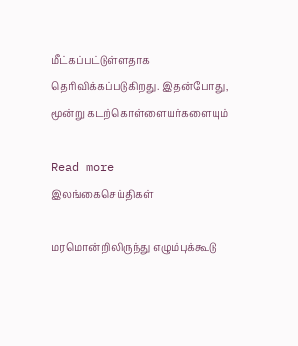மீட்கப்பட்டுள்ளதாக தெரிவிக்கப்படுகிறது. இதன்போது, மூன்று கடற்கொள்ளையர்களையும்

Read more
இலங்கைசெய்திகள்

மரமொன்றிலிருந்து எழும்புக்கூடு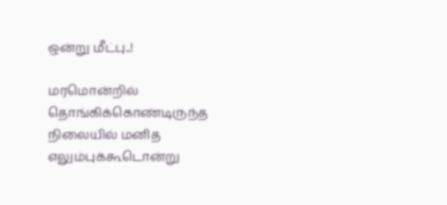ஒன்று மீட்பு..!

மரமொன்றில் தொங்கிக்கொண்டிருந்த நிலையில் மனித எலும்புக்கூடொன்று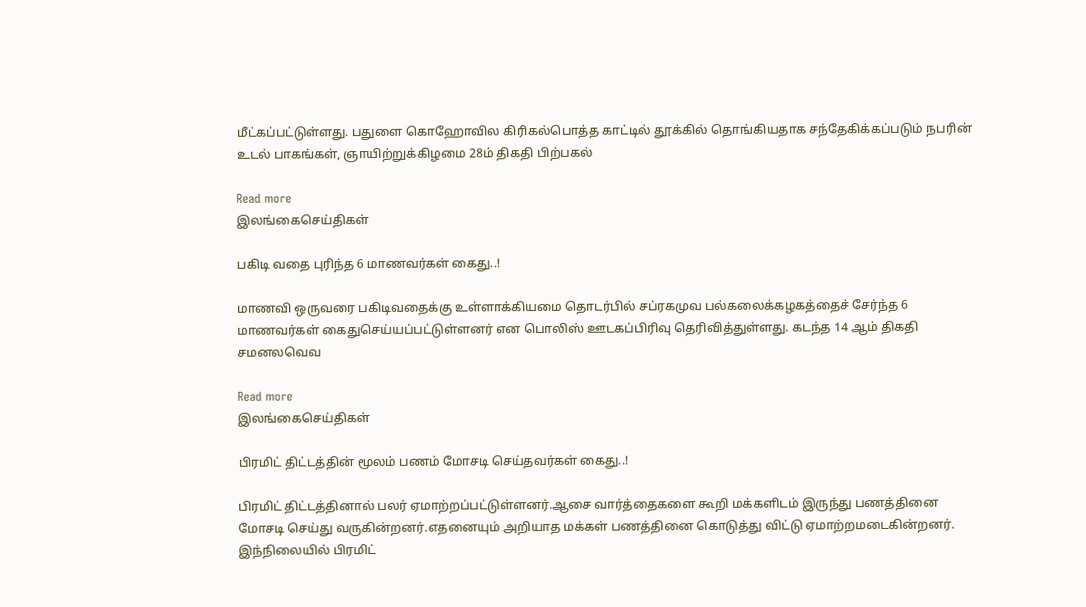மீட்கப்பட்டுள்ளது. பதுளை கொஹோவில கிரிகல்பொத்த காட்டில் தூக்கில் தொங்கியதாக சந்தேகிக்கப்படும் நபரின் உடல் பாகங்கள், ஞாயிற்றுக்கிழமை 28ம் திகதி பிற்பகல்

Read more
இலங்கைசெய்திகள்

பகிடி வதை புரிந்த 6 மாணவர்கள் கைது..!

மாணவி ஒருவரை பகிடிவதைக்கு உள்ளாக்கியமை தொடர்பில் சப்ரகமுவ பல்கலைக்கழகத்தைச் சேர்ந்த 6 மாணவர்கள் கைதுசெய்யப்பட்டுள்ளனர் என பொலிஸ் ஊடகப்பிரிவு தெரிவித்துள்ளது. கடந்த 14 ஆம் திகதி சமனலவெவ

Read more
இலங்கைசெய்திகள்

பிரமிட் திட்டத்தின் மூலம் பணம் மோசடி செய்தவர்கள் கைது..!

பிரமிட் திட்டத்தினால் பலர் ஏமாற்றப்பட்டுள்ளனர்.ஆசை வார்த்தைகளை கூறி மக்களிடம் இருந்து பணத்தினை மோசடி செய்து வருகின்றனர்.எதனையும் அறியாத மக்கள் பணத்தினை கொடுத்து விட்டு ஏமாற்றமடைகின்றனர். இந்நிலையில் பிரமிட்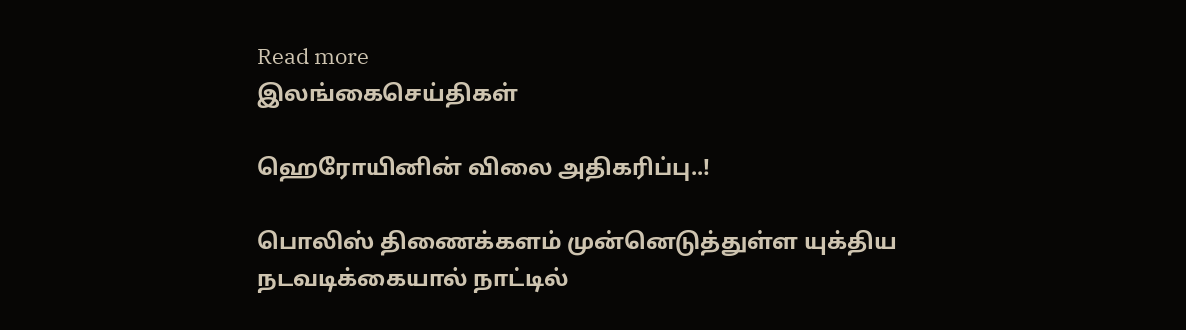Read more
இலங்கைசெய்திகள்

ஹெரோயினின் விலை அதிகரிப்பு..!

பொலிஸ் திணைக்களம் முன்னெடுத்துள்ள யுக்திய நடவடிக்கையால் நாட்டில்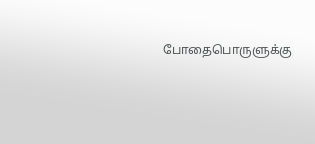போதைபொருளுக்கு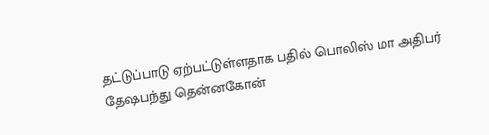தட்டுப்பாடு ஏற்பட்டுள்ளதாக பதில் பொலிஸ் மா அதிபர் தேஷபந்து தென்னகோன்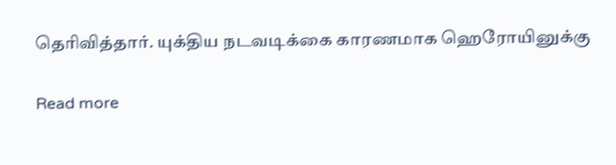தெரிவித்தார். யுக்திய நடவடிக்கை காரணமாக ஹெரோயினுக்கு

Read more